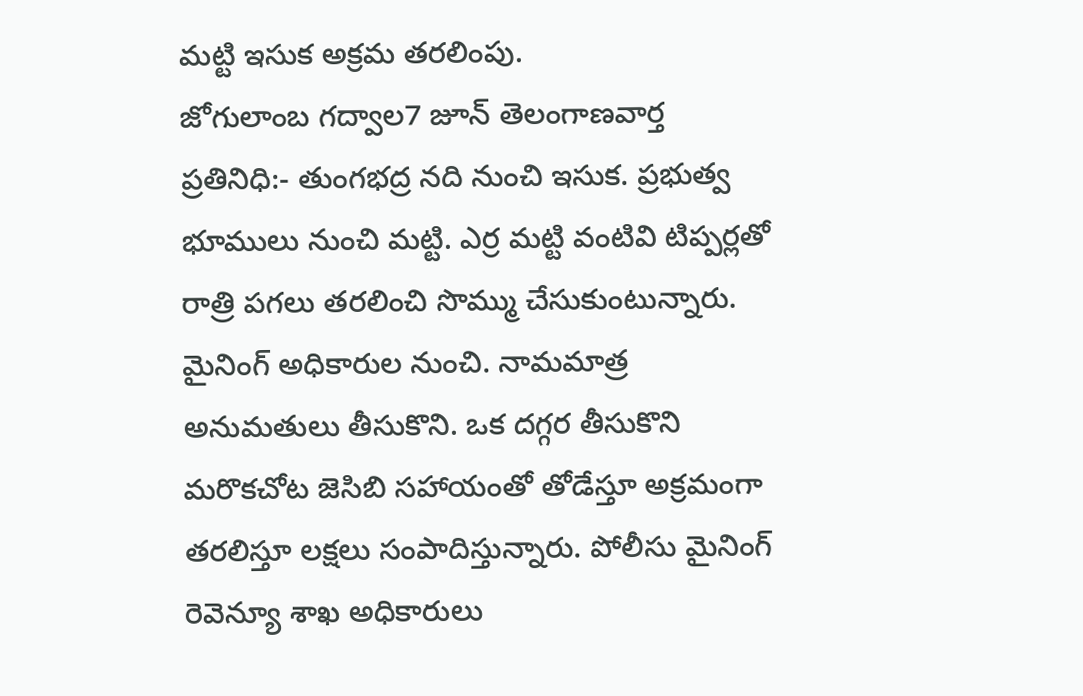మట్టి ఇసుక అక్రమ తరలింపు.
జోగులాంబ గద్వాల7 జూన్ తెలంగాణవార్త ప్రతినిధి:- తుంగభద్ర నది నుంచి ఇసుక. ప్రభుత్వ భూములు నుంచి మట్టి. ఎర్ర మట్టి వంటివి టిప్పర్లతో రాత్రి పగలు తరలించి సొమ్ము చేసుకుంటున్నారు. మైనింగ్ అధికారుల నుంచి. నామమాత్ర అనుమతులు తీసుకొని. ఒక దగ్గర తీసుకొని మరొకచోట జెసిబి సహాయంతో తోడేస్తూ అక్రమంగా తరలిస్తూ లక్షలు సంపాదిస్తున్నారు. పోలీసు మైనింగ్ రెవెన్యూ శాఖ అధికారులు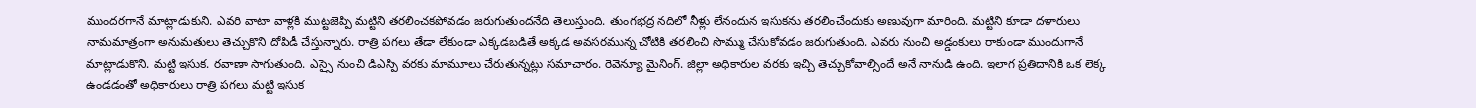ముందరగానే మాట్లాడుకుని. ఎవరి వాటా వాళ్లకి ముట్టజెప్పి మట్టిని తరలించకపోవడం జరుగుతుందనేది తెలుస్తుంది. తుంగభద్ర నదిలో నీళ్లు లేనందున ఇసుకను తరలించేందుకు అణువుగా మారింది. మట్టిని కూడా దళారులు నామమాత్రంగా అనుమతులు తెచ్చుకొని దోపిడీ చేస్తున్నారు. రాత్రి పగలు తేడా లేకుండా ఎక్కడబడితే అక్కడ అవసరమున్న చోటికి తరలించి సొమ్ము చేసుకోవడం జరుగుతుంది. ఎవరు నుంచి అడ్డంకులు రాకుండా ముందుగానే మాట్లాడుకొని. మట్టి ఇసుక. రవాణా సాగుతుంది. ఎస్సై నుంచి డిఎస్పి వరకు మామూలు చేరుతున్నట్లు సమాచారం. రెవెన్యూ మైనింగ్. జిల్లా అధికారుల వరకు ఇచ్చి తెచ్చుకోవాల్సిందే అనే నానుడి ఉంది. ఇలాగ ప్రతిదానికి ఒక లెక్క ఉండడంతో అధికారులు రాత్రి పగలు మట్టి ఇసుక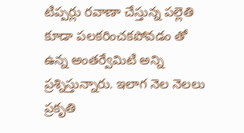టిప్పర్లు రవాణా చేస్తున్న పల్లెతి కూడా పలకరించకపోవడం తో ఉన్న అంతర్వేమిటి అన్ని ప్రశ్నిస్తున్నారు. ఇలాగ నెల నెలలు ప్రకృతి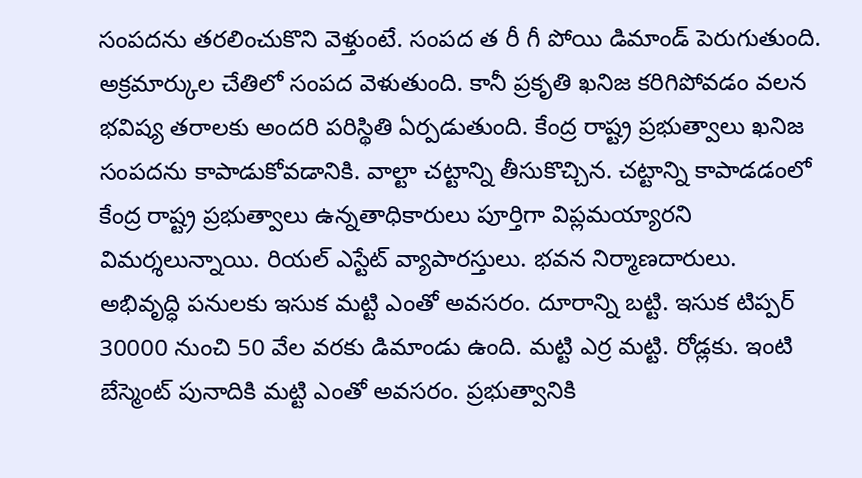సంపదను తరలించుకొని వెళ్తుంటే. సంపద త రీ గీ పోయి డిమాండ్ పెరుగుతుంది. అక్రమార్కుల చేతిలో సంపద వెళుతుంది. కానీ ప్రకృతి ఖనిజ కరిగిపోవడం వలన భవిష్య తరాలకు అందరి పరిస్థితి ఏర్పడుతుంది. కేంద్ర రాష్ట్ర ప్రభుత్వాలు ఖనిజ సంపదను కాపాడుకోవడానికి. వాల్టా చట్టాన్ని తీసుకొచ్చిన. చట్టాన్ని కాపాడడంలో కేంద్ర రాష్ట్ర ప్రభుత్వాలు ఉన్నతాధికారులు పూర్తిగా విప్లమయ్యారని విమర్శలున్నాయి. రియల్ ఎస్టేట్ వ్యాపారస్తులు. భవన నిర్మాణదారులు. అభివృద్ధి పనులకు ఇసుక మట్టి ఎంతో అవసరం. దూరాన్ని బట్టి. ఇసుక టిప్పర్ 30000 నుంచి 50 వేల వరకు డిమాండు ఉంది. మట్టి ఎర్ర మట్టి. రోడ్లకు. ఇంటి బేస్మెంట్ పునాదికి మట్టి ఎంతో అవసరం. ప్రభుత్వానికి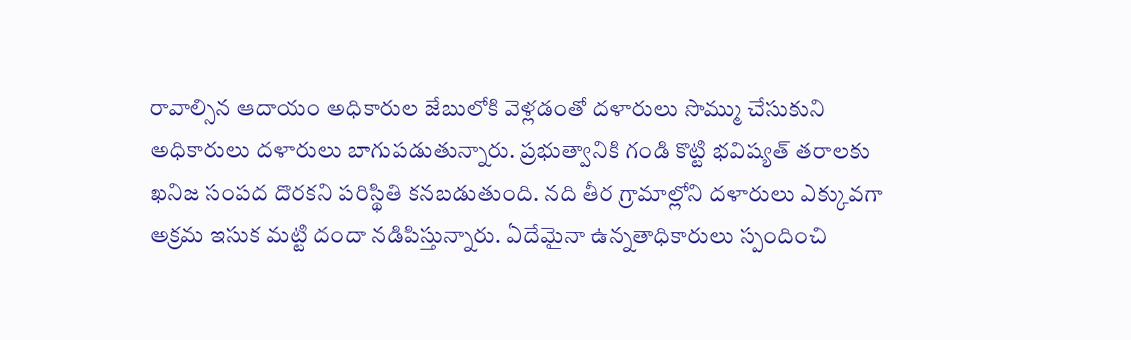రావాల్సిన ఆదాయం అధికారుల జేబులోకి వెళ్లడంతో దళారులు సొమ్ము చేసుకుని అధికారులు దళారులు బాగుపడుతున్నారు. ప్రభుత్వానికి గండి కొట్టి భవిష్యత్ తరాలకు ఖనిజ సంపద దొరకని పరిస్థితి కనబడుతుంది. నది తీర గ్రామాల్లోని దళారులు ఎక్కువగా అక్రమ ఇసుక మట్టి దందా నడిపిస్తున్నారు. ఏదేమైనా ఉన్నతాధికారులు స్పందించి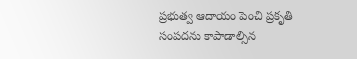ప్రభుత్వ ఆదాయం పెంచి ప్రకృతి సంపదను కాపాడాల్సిన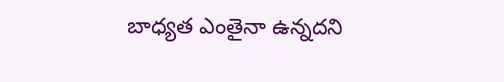బాధ్యత ఎంతైనా ఉన్నదని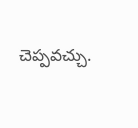చెప్పవచ్చు.